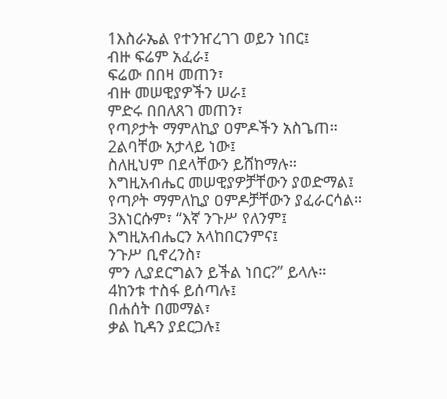1እስራኤል የተንዠረገገ ወይን ነበር፤
ብዙ ፍሬም አፈራ፤
ፍሬው በበዛ መጠን፣
ብዙ መሠዊያዎችን ሠራ፤
ምድሩ በበለጸገ መጠን፣
የጣዖታት ማምለኪያ ዐምዶችን አስጌጠ።
2ልባቸው አታላይ ነው፤
ስለዚህም በደላቸውን ይሸከማሉ።
እግዚአብሔር መሠዊያዎቻቸውን ያወድማል፤
የጣዖት ማምለኪያ ዐምዶቻቸውን ያፈራርሳል።
3እነርሱም፣ “እኛ ንጉሥ የለንም፤
እግዚአብሔርን አላከበርንምና፤
ንጉሥ ቢኖረንስ፣
ምን ሊያደርግልን ይችል ነበር?” ይላሉ።
4ከንቱ ተስፋ ይሰጣሉ፤
በሐሰት በመማል፣
ቃል ኪዳን ያደርጋሉ፤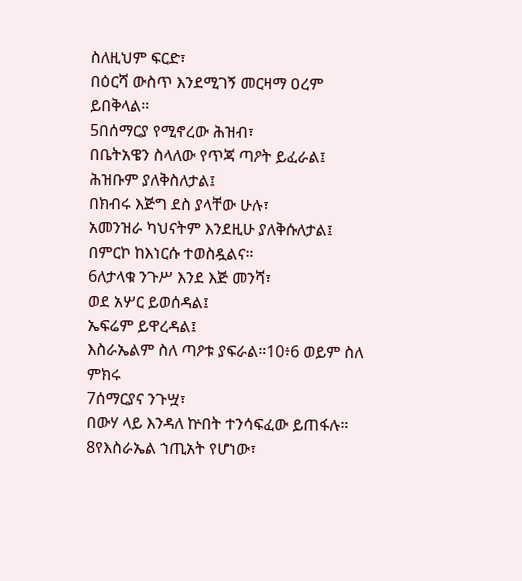ስለዚህም ፍርድ፣
በዕርሻ ውስጥ እንደሚገኝ መርዛማ ዐረም ይበቅላል።
5በሰማርያ የሚኖረው ሕዝብ፣
በቤትአዌን ስላለው የጥጃ ጣዖት ይፈራል፤
ሕዝቡም ያለቅስለታል፤
በክብሩ እጅግ ደስ ያላቸው ሁሉ፣
አመንዝራ ካህናትም እንደዚሁ ያለቅሱለታል፤
በምርኮ ከእነርሱ ተወስዷልና።
6ለታላቁ ንጉሥ እንደ እጅ መንሻ፣
ወደ አሦር ይወሰዳል፤
ኤፍሬም ይዋረዳል፤
እስራኤልም ስለ ጣዖቱ ያፍራል።10፥6 ወይም ስለ ምክሩ
7ሰማርያና ንጉሧ፣
በውሃ ላይ እንዳለ ኵበት ተንሳፍፈው ይጠፋሉ።
8የእስራኤል ኀጢአት የሆነው፣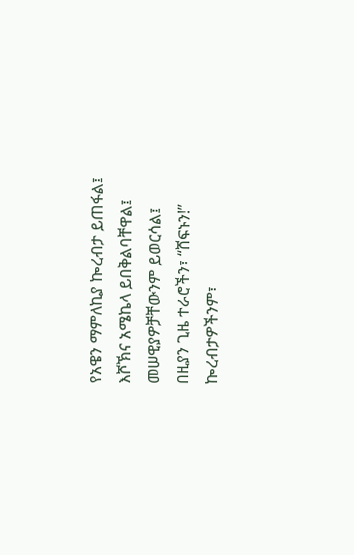የአዌን ማምለኪያ ኰረብታ ይጠፋል፤
እሾኽና አሜኬላ ይበቅልባቸዋል፤
መሠዊያዎቻቸውንም ይወርሳል፤
በዚያን ጊዜ ተራሮችን፣ “ሸፍኑን!”
ኰረብታዎችንም፣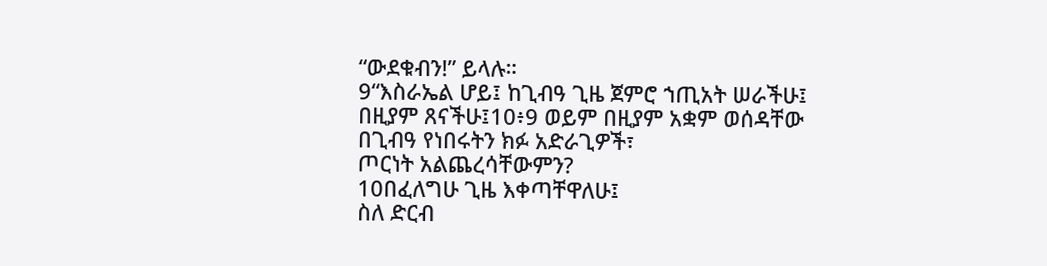“ውደቁብን!” ይላሉ።
9“እስራኤል ሆይ፤ ከጊብዓ ጊዜ ጀምሮ ኀጢአት ሠራችሁ፤
በዚያም ጸናችሁ፤10፥9 ወይም በዚያም አቋም ወሰዳቸው
በጊብዓ የነበሩትን ክፉ አድራጊዎች፣
ጦርነት አልጨረሳቸውምን?
10በፈለግሁ ጊዜ እቀጣቸዋለሁ፤
ስለ ድርብ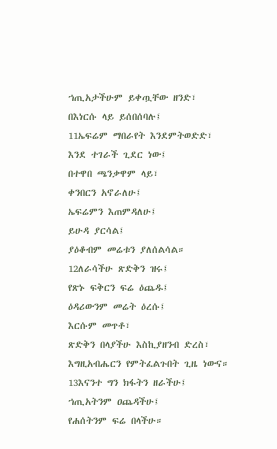ኀጢአታችሁም ይቀጧቸው ዘንድ፣
በእነርሱ ላይ ይሰበሰባሉ፤
11ኤፍሬም ማበራየት እንደምትወድድ፣
እንደ ተገራች ጊደር ነው፤
በተዋበ ጫንቃዋም ላይ፣
ቀንበርን አኖራለሁ፤
ኤፍሬምን እጠምዳለሁ፤
ይሁዳ ያርሳል፤
ያዕቆብም መሬቱን ያለሰልሳል።
12ለራሳችሁ ጽድቅን ዝሩ፤
የጽኑ ፍቅርን ፍሬ ዕጨዱ፤
ዕዳሪውንም መሬት ዕረሱ፤
እርሱም መጥቶ፣
ጽድቅን በላያችሁ እስኪያዘንብ ድረስ፣
እግዚአብሔርን የምትፈልጉበት ጊዜ ነውና።
13እናንተ ግን ክፋትን ዘራችሁ፤
ኀጢአትንም ዐጨዳችሁ፤
የሐሰትንም ፍሬ በላችሁ።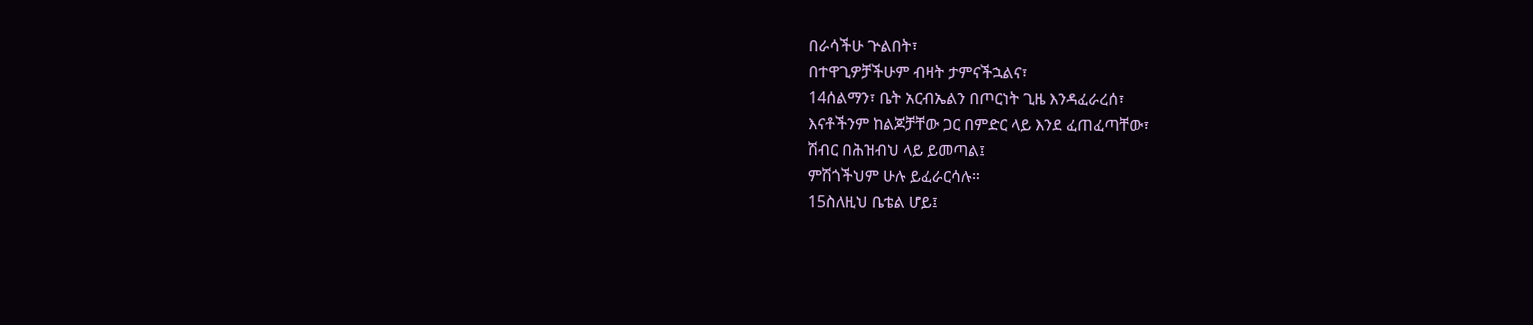በራሳችሁ ጕልበት፣
በተዋጊዎቻችሁም ብዛት ታምናችኋልና፣
14ሰልማን፣ ቤት አርብኤልን በጦርነት ጊዜ እንዳፈራረሰ፣
እናቶችንም ከልጆቻቸው ጋር በምድር ላይ እንደ ፈጠፈጣቸው፣
ሽብር በሕዝብህ ላይ ይመጣል፤
ምሽጎችህም ሁሉ ይፈራርሳሉ።
15ስለዚህ ቤቴል ሆይ፤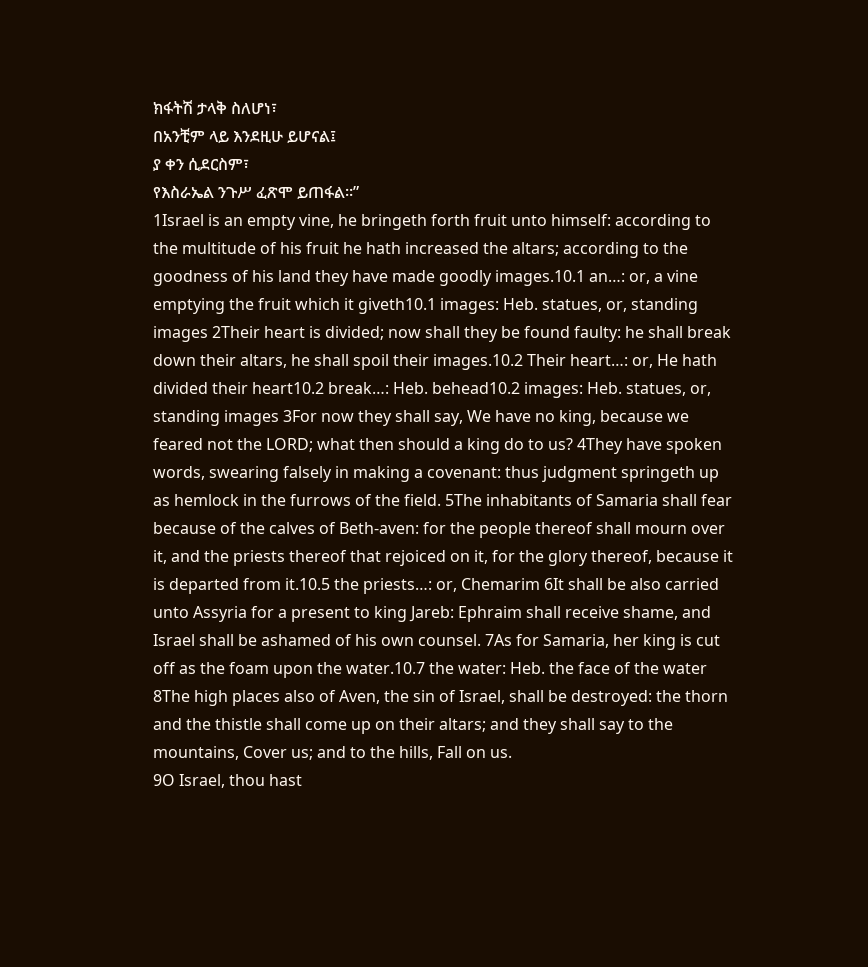ክፋትሽ ታላቅ ስለሆነ፣
በአንቺም ላይ እንደዚሁ ይሆናል፤
ያ ቀን ሲደርስም፣
የእስራኤል ንጉሥ ፈጽሞ ይጠፋል።”
1Israel is an empty vine, he bringeth forth fruit unto himself: according to the multitude of his fruit he hath increased the altars; according to the goodness of his land they have made goodly images.10.1 an…: or, a vine emptying the fruit which it giveth10.1 images: Heb. statues, or, standing images 2Their heart is divided; now shall they be found faulty: he shall break down their altars, he shall spoil their images.10.2 Their heart…: or, He hath divided their heart10.2 break…: Heb. behead10.2 images: Heb. statues, or, standing images 3For now they shall say, We have no king, because we feared not the LORD; what then should a king do to us? 4They have spoken words, swearing falsely in making a covenant: thus judgment springeth up as hemlock in the furrows of the field. 5The inhabitants of Samaria shall fear because of the calves of Beth-aven: for the people thereof shall mourn over it, and the priests thereof that rejoiced on it, for the glory thereof, because it is departed from it.10.5 the priests…: or, Chemarim 6It shall be also carried unto Assyria for a present to king Jareb: Ephraim shall receive shame, and Israel shall be ashamed of his own counsel. 7As for Samaria, her king is cut off as the foam upon the water.10.7 the water: Heb. the face of the water 8The high places also of Aven, the sin of Israel, shall be destroyed: the thorn and the thistle shall come up on their altars; and they shall say to the mountains, Cover us; and to the hills, Fall on us.
9O Israel, thou hast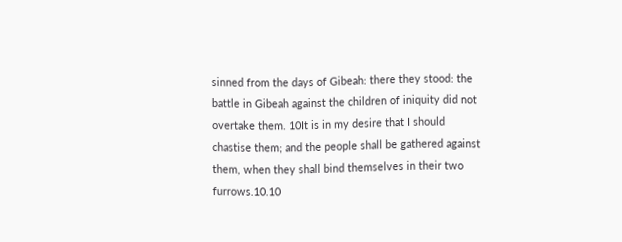sinned from the days of Gibeah: there they stood: the battle in Gibeah against the children of iniquity did not overtake them. 10It is in my desire that I should chastise them; and the people shall be gathered against them, when they shall bind themselves in their two furrows.10.10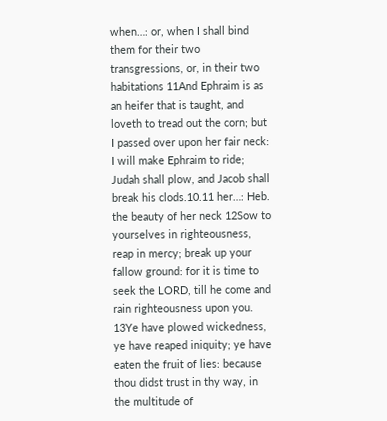when…: or, when I shall bind them for their two transgressions, or, in their two habitations 11And Ephraim is as an heifer that is taught, and loveth to tread out the corn; but I passed over upon her fair neck: I will make Ephraim to ride; Judah shall plow, and Jacob shall break his clods.10.11 her…: Heb. the beauty of her neck 12Sow to yourselves in righteousness, reap in mercy; break up your fallow ground: for it is time to seek the LORD, till he come and rain righteousness upon you. 13Ye have plowed wickedness, ye have reaped iniquity; ye have eaten the fruit of lies: because thou didst trust in thy way, in the multitude of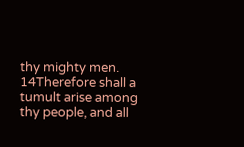thy mighty men. 14Therefore shall a tumult arise among thy people, and all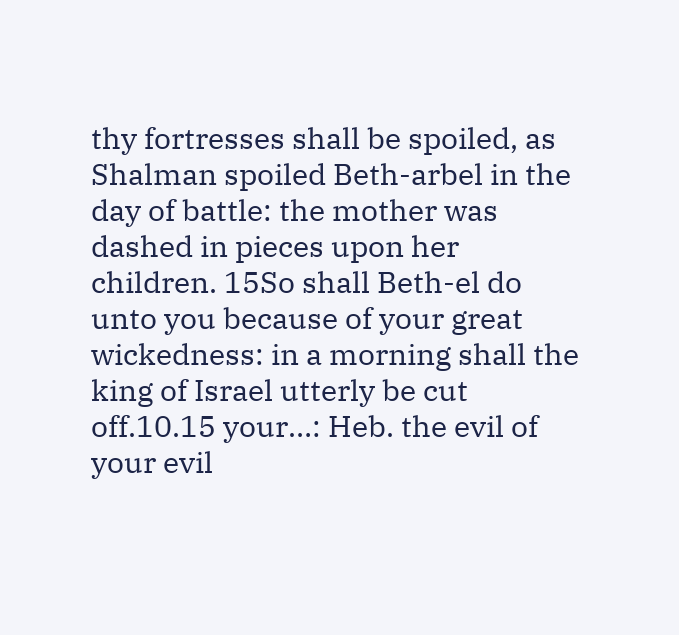thy fortresses shall be spoiled, as Shalman spoiled Beth-arbel in the day of battle: the mother was dashed in pieces upon her children. 15So shall Beth-el do unto you because of your great wickedness: in a morning shall the king of Israel utterly be cut off.10.15 your…: Heb. the evil of your evil